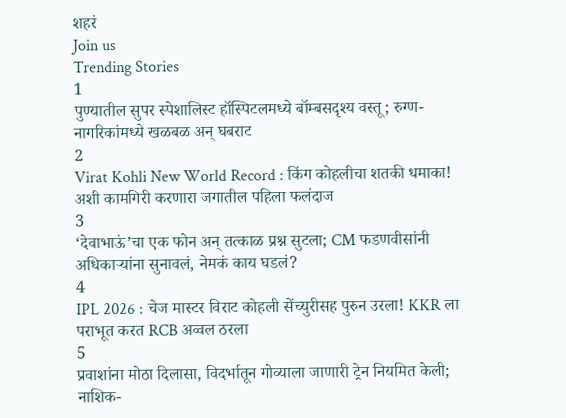शहरं
Join us
Trending Stories
1
पुण्यातील सुपर स्पेशालिस्ट हॉस्पिटलमध्ये बॉम्बसदृश्य वस्तू; रुग्ण-नागरिकांमध्ये खळबळ अन् घबराट
2
Virat Kohli New World Record : किंग कोहलीचा शतकी धमाका! अशी कामगिरी करणारा जगातील पहिला फलंदाज
3
‘देवाभाऊं’चा एक फोन अन् तत्काळ प्रश्न सुटला; CM फडणवीसांनी अधिकाऱ्यांना सुनावलं, नेमकं काय घडलं?
4
IPL 2026 : चेज मास्टर विराट कोहली सेंच्युरीसह पुरुन उरला! KKR ला पराभूत करत RCB अव्वल ठरला
5
प्रवाशांना मोठा दिलासा, विदर्भातून गोव्याला जाणारी ट्रेन नियमित केली; नाशिक-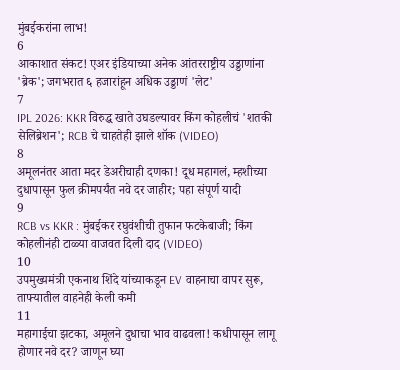मुंबईकरांना लाभ!
6
आकाशात संकट! एअर इंडियाच्या अनेक आंतरराष्ट्रीय उड्डाणांना 'ब्रेक'; जगभरात ६ हजारांहून अधिक उड्डाणं 'लेट'
7
IPL 2026: KKR विरुद्ध खाते उघडल्यावर किंग कोहलीचं 'शतकी सेलिब्रेशन'; RCB चे चाहतेही झाले शॉक (VIDEO)
8
अमूलनंतर आता मदर डेअरीचाही दणका! दूध महागलं, म्हशीच्या दुधापासून फुल क्रीमपर्यंत नवे दर जाहीर; पहा संपूर्ण यादी
9
RCB vs KKR : मुंबईकर रघुवंशीची तुफान फटकेबाजी; किंग कोहलीनंही टाळ्या वाजवत दिली दाद (VIDEO)
10
उपमुख्यमंत्री एकनाथ शिंदे यांच्याकडून EV वाहनाचा वापर सुरू, ताफ्यातील वाहनेही केली कमी
11
महागाईचा झटका, अमूलने दुधाचा भाव वाढवला! कधीपासून लागू होणार नवे दर? जाणून घ्या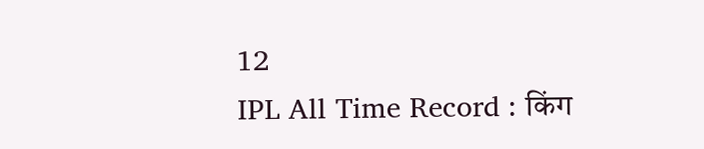12
IPL All Time Record : किंग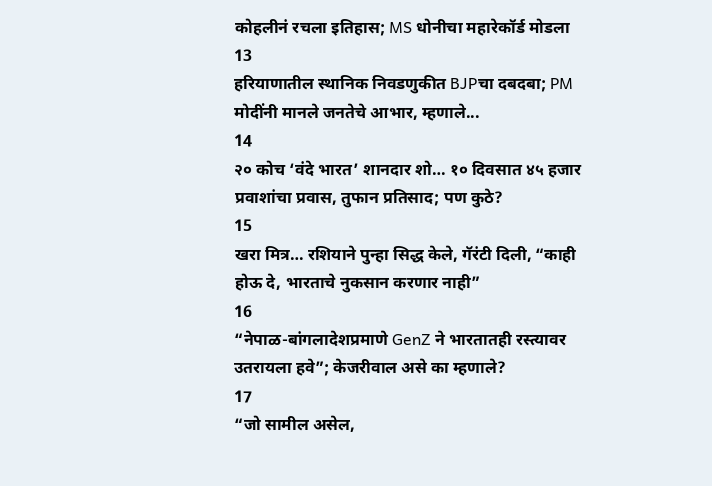कोहलीनं रचला इतिहास; MS धोनीचा महारेकॉर्ड मोडला
13
हरियाणातील स्थानिक निवडणुकीत BJPचा दबदबा; PM मोदींनी मानले जनतेचे आभार, म्हणाले...
14
२० कोच ‘वंदे भारत’ शानदार शो… १० दिवसात ४५ हजार प्रवाशांचा प्रवास, तुफान प्रतिसाद; पण कुठे?
15
खरा मित्र… रशियाने पुन्हा सिद्ध केले, गॅरंटी दिली, “काही होऊ दे, भारताचे नुकसान करणार नाही”
16
“नेपाळ-बांगलादेशप्रमाणे GenZ ने भारतातही रस्त्यावर उतरायला हवे”; केजरीवाल असे का म्हणाले?
17
“जो सामील असेल,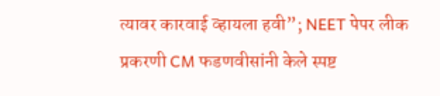त्यावर कारवाई व्हायला हवी”; NEET पेपर लीक प्रकरणी CM फडणवीसांनी केले स्पष्ट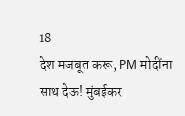18
देश मजबूत करू, PM मोदींना साथ देऊ! मुंबईकर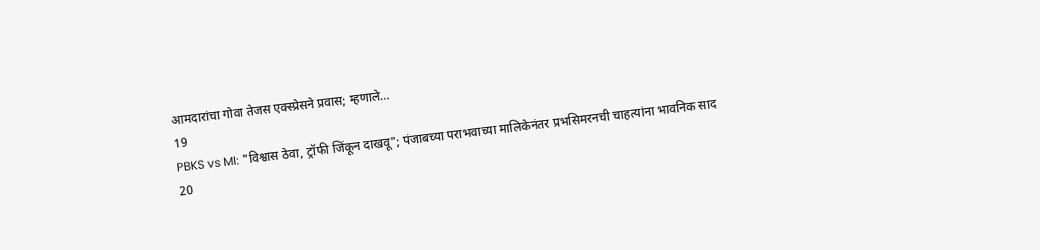आमदारांचा गोवा तेजस एक्स्प्रेसने प्रवास; म्हणाले…
19
PBKS vs MI: "विश्वास ठेवा, ट्रॉफी जिंकून दाखवू"; पंजाबच्या पराभवाच्या मालिकेनंतर प्रभसिमरनची चाहत्यांना भावनिक साद
20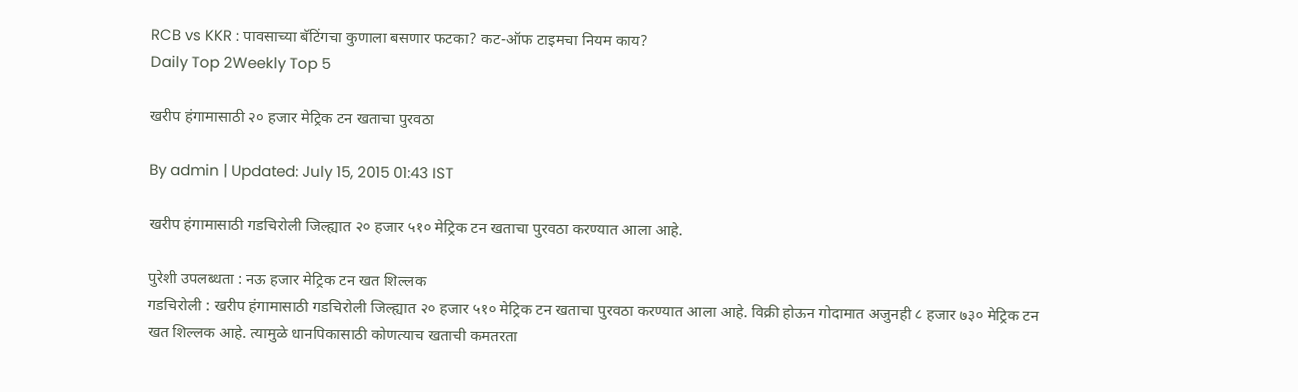RCB vs KKR : पावसाच्या बॅटिंगचा कुणाला बसणार फटका? कट-ऑफ टाइमचा नियम काय?
Daily Top 2Weekly Top 5

खरीप हंगामासाठी २० हजार मेट्रिक टन खताचा पुरवठा

By admin | Updated: July 15, 2015 01:43 IST

खरीप हंगामासाठी गडचिरोली जिल्ह्यात २० हजार ५१० मेट्रिक टन खताचा पुरवठा करण्यात आला आहे.

पुरेशी उपलब्धता : नऊ हजार मेट्रिक टन खत शिल्लक
गडचिरोली : खरीप हंगामासाठी गडचिरोली जिल्ह्यात २० हजार ५१० मेट्रिक टन खताचा पुरवठा करण्यात आला आहे. विक्री होऊन गोदामात अजुनही ८ हजार ७३० मेट्रिक टन खत शिल्लक आहे. त्यामुळे धानपिकासाठी कोणत्याच खताची कमतरता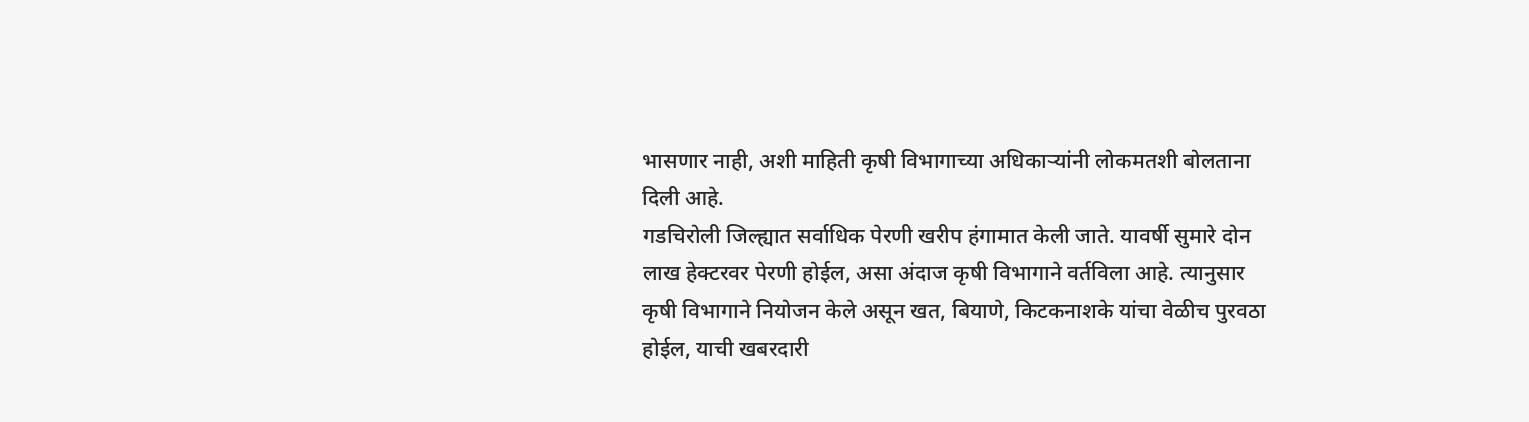भासणार नाही, अशी माहिती कृषी विभागाच्या अधिकाऱ्यांनी लोकमतशी बोलताना दिली आहे.
गडचिरोली जिल्ह्यात सर्वाधिक पेरणी खरीप हंगामात केली जाते. यावर्षी सुमारे दोन लाख हेक्टरवर पेरणी होईल, असा अंदाज कृषी विभागाने वर्तविला आहे. त्यानुसार कृषी विभागाने नियोजन केले असून खत, बियाणे, किटकनाशके यांचा वेळीच पुरवठा होईल, याची खबरदारी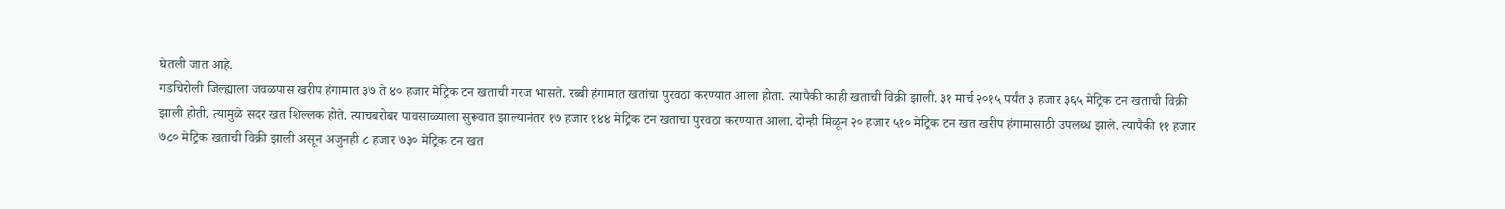घेतली जात आहे.
गडचिरोली जिल्ह्याला जवळपास खरीप हंगामात ३७ ते ४० हजार मेट्रिक टन खताची गरज भासते. रब्बी हंगामात खतांचा पुरवठा करण्यात आला होता. त्यापैकी काही खताची विक्री झाली. ३१ मार्च २०१५ पर्यंत ३ हजार ३६५ मेट्रिक टन खताची विक्री झाली होती. त्यामुळे सदर खत शिल्लक होते. त्याचबरोबर पावसाळ्याला सुरूवात झाल्यानंतर १७ हजार १४४ मेट्रिक टन खताचा पुरवठा करण्यात आला. दोन्ही मिळून २० हजार ५१० मेट्रिक टन खत खरीप हंगामासाठी उपलब्ध झाले. त्यापैकी ११ हजार ७८० मेट्रिक खताची विक्री झाली असून अजुनही ८ हजार ७३० मेट्रिक टन खत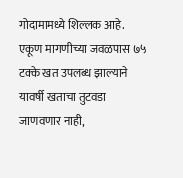गोदामामध्ये शिल्लक आहे. एकूण मागणीच्या जवळपास ७५ टक्के खत उपलब्ध झाल्याने यावर्षी खताचा तुटवडा जाणवणार नाही,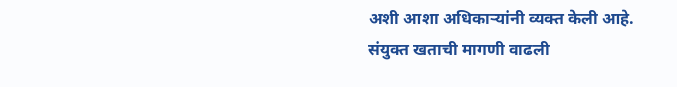अशी आशा अधिकाऱ्यांनी व्यक्त केली आहे.
संयुक्त खताची मागणी वाढली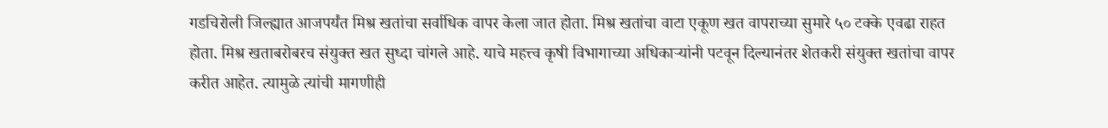गडचिरोली जिल्ह्यात आजपर्यंत मिश्र खतांचा सर्वाधिक वापर केला जात होता. मिश्र खतांचा वाटा एकूण खत वापराच्या सुमारे ५० टक्के एवढा राहत होता. मिश्र खताबरोबरच संयुक्त खत सुध्दा चांगले आहे. याचे महत्त्व कृषी विभागाच्या अधिकाऱ्यांनी पटवून दिल्यानंतर शेतकरी संयुक्त खतांचा वापर करीत आहेत. त्यामुळे त्यांची मागणीही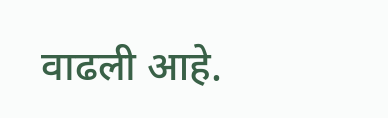वाढली आहे.